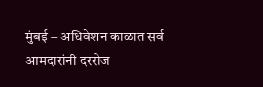मुंबई – अधिवेशन काळात सर्व आमदारांनी दररोज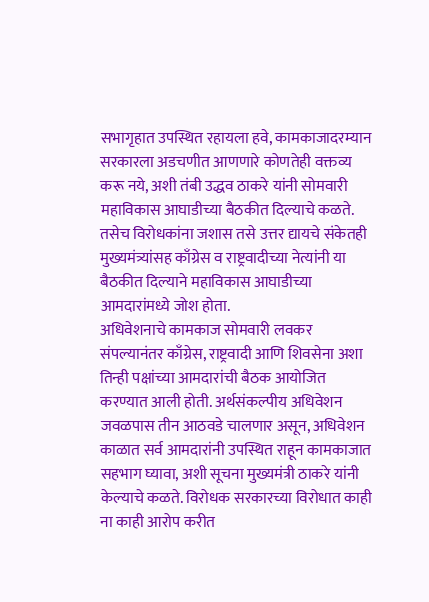सभागृहात उपस्थित रहायला हवे, कामकाजादरम्यान सरकारला अडचणीत आणणारे कोणतेही वक्तव्य करू नये, अशी तंबी उद्धव ठाकरे यांनी सोमवारी महाविकास आघाडीच्या बैठकीत दिल्याचे कळते. तसेच विरोधकांना जशास तसे उत्तर द्यायचे संकेतही मुख्यमंत्र्यांसह काँग्रेस व राष्ट्रवादीच्या नेत्यांनी या बैठकीत दिल्याने महाविकास आघाडीच्या आमदारांमध्ये जोश होता.
अधिवेशनाचे कामकाज सोमवारी लवकर संपल्यानंतर काँग्रेस, राष्ट्रवादी आणि शिवसेना अशा तिन्ही पक्षांच्या आमदारांची बैठक आयोजित करण्यात आली होती. अर्थसंकल्पीय अधिवेशन जवळपास तीन आठवडे चालणार असून, अधिवेशन काळात सर्व आमदारांनी उपस्थित राहून कामकाजात सहभाग घ्यावा, अशी सूचना मुख्यमंत्री ठाकरे यांनी केल्याचे कळते. विरोधक सरकारच्या विरोधात काही ना काही आरोप करीत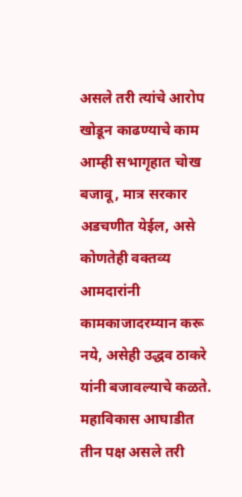असले तरी त्यांचे आरोप खोडून काढण्याचे काम आम्ही सभागृहात चोख बजावू, मात्र सरकार अडचणीत येईल, असे कोणतेही वक्तव्य आमदारांनी कामकाजादरम्यान करू नये, असेही उद्धव ठाकरे यांनी बजावल्याचे कळते. महाविकास आघाडीत तीन पक्ष असले तरी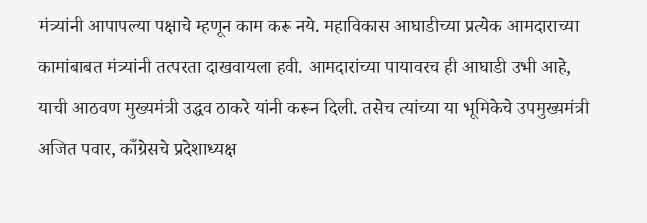मंत्र्यांनी आपापल्या पक्षाचे म्हणून काम करू नये. महाविकास आघाडीच्या प्रत्येक आमदाराच्या कामांबाबत मंत्र्यांनी तत्परता दाखवायला हवी. आमदारांच्या पायावरच ही आघाडी उभी आहे, याची आठवण मुख्यमंत्री उद्धव ठाकरे यांनी करून दिली. तसेच त्यांच्या या भूमिकेचे उपमुख्यमंत्री अजित पवार, काँग्रेसचे प्रदेशाध्यक्ष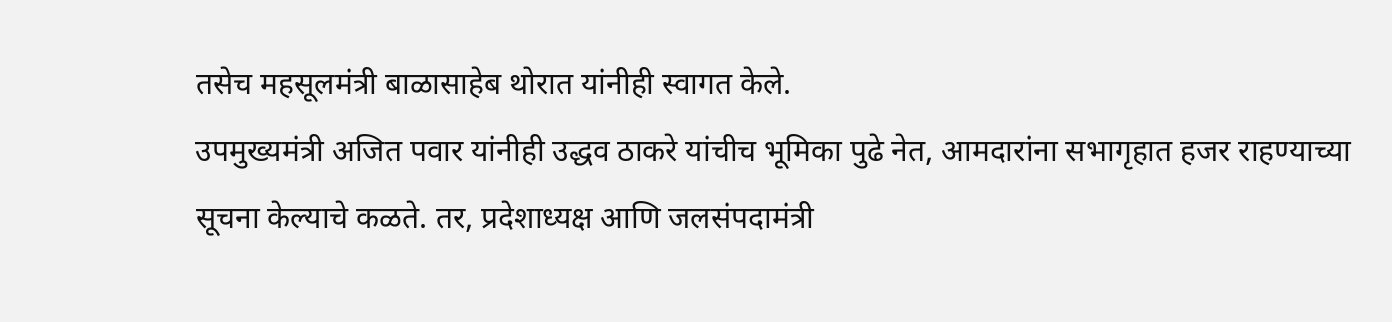तसेच महसूलमंत्री बाळासाहेब थोरात यांनीही स्वागत केले.
उपमुख्यमंत्री अजित पवार यांनीही उद्धव ठाकरे यांचीच भूमिका पुढे नेत, आमदारांना सभागृहात हजर राहण्याच्या सूचना केल्याचे कळते. तर, प्रदेशाध्यक्ष आणि जलसंपदामंत्री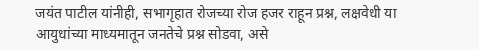जयंत पाटील यांनीही, सभागृहात रोजच्या रोज हजर राहून प्रश्न, लक्षवेधी या आयुधांच्या माध्यमातून जनतेचे प्रश्न सोडवा, असे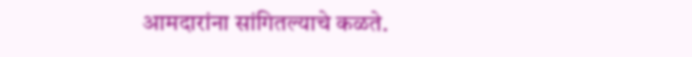आमदारांना सांगितल्याचे कळते.